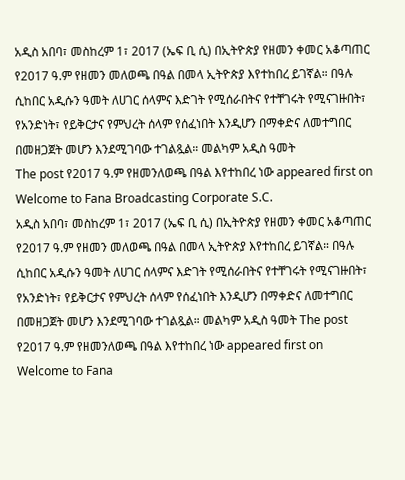አዲስ አበባ፣ መስከረም 1፣ 2017 (ኤፍ ቢ ሲ) በኢትዮጵያ የዘመን ቀመር አቆጣጠር የ2017 ዓ.ም የዘመን መለወጫ በዓል በመላ ኢትዮጵያ እየተከበረ ይገኛል። በዓሉ ሲከበር አዲሱን ዓመት ለሀገር ሰላምና እድገት የሚሰራበትና የተቸገሩት የሚናገዙበት፣ የአንድነት፣ የይቅርታና የምህረት ሰላም የሰፈነበት እንዲሆን በማቀድና ለመተግበር በመዘጋጀት መሆን እንደሚገባው ተገልጿል። መልካም አዲስ ዓመት
The post የ2017 ዓ.ም የዘመንለወጫ በዓል እየተከበረ ነው appeared first on Welcome to Fana Broadcasting Corporate S.C.
አዲስ አበባ፣ መስከረም 1፣ 2017 (ኤፍ ቢ ሲ) በኢትዮጵያ የዘመን ቀመር አቆጣጠር የ2017 ዓ.ም የዘመን መለወጫ በዓል በመላ ኢትዮጵያ እየተከበረ ይገኛል። በዓሉ ሲከበር አዲሱን ዓመት ለሀገር ሰላምና እድገት የሚሰራበትና የተቸገሩት የሚናገዙበት፣ የአንድነት፣ የይቅርታና የምህረት ሰላም የሰፈነበት እንዲሆን በማቀድና ለመተግበር በመዘጋጀት መሆን እንደሚገባው ተገልጿል። መልካም አዲስ ዓመት The post የ2017 ዓ.ም የዘመንለወጫ በዓል እየተከበረ ነው appeared first on Welcome to Fana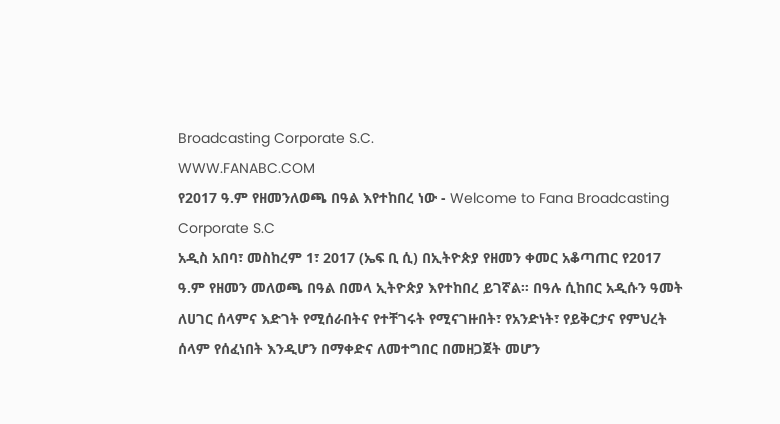Broadcasting Corporate S.C.
WWW.FANABC.COM
የ2017 ዓ.ም የዘመንለወጫ በዓል እየተከበረ ነው - Welcome to Fana Broadcasting Corporate S.C
አዲስ አበባ፣ መስከረም 1፣ 2017 (ኤፍ ቢ ሲ) በኢትዮጵያ የዘመን ቀመር አቆጣጠር የ2017 ዓ.ም የዘመን መለወጫ በዓል በመላ ኢትዮጵያ እየተከበረ ይገኛል። በዓሉ ሲከበር አዲሱን ዓመት ለሀገር ሰላምና እድገት የሚሰራበትና የተቸገሩት የሚናገዙበት፣ የአንድነት፣ የይቅርታና የምህረት ሰላም የሰፈነበት እንዲሆን በማቀድና ለመተግበር በመዘጋጀት መሆን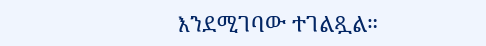እንደሚገባው ተገልጿል።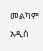መልካም አዲስ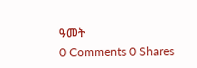ዓመት
0 Comments 0 Shares